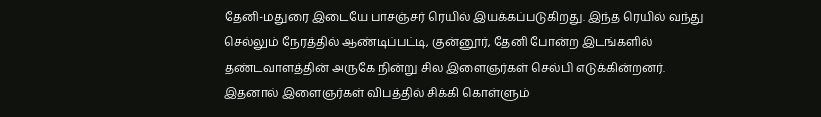தேனி-மதுரை இடையே பாசஞ்சர் ரெயில் இயக்கப்படுகிறது. இந்த ரெயில் வந்து செல்லும் நேரத்தில் ஆண்டிப்பட்டி, குன்னூர், தேனி போன்ற இடங்களில் தண்டவாளத்தின் அருகே நின்று சில இளைஞர்கள் செல்பி எடுக்கின்றனர். இதனால் இளைஞர்கள் விபத்தில் சிக்கி கொள்ளும்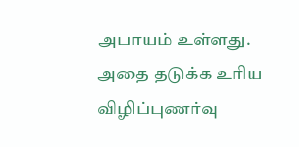அபாயம் உள்ளது. அதை தடுக்க உரிய விழிப்புணர்வு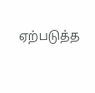ஏற்படுத்த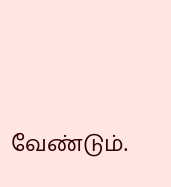வேண்டும்.